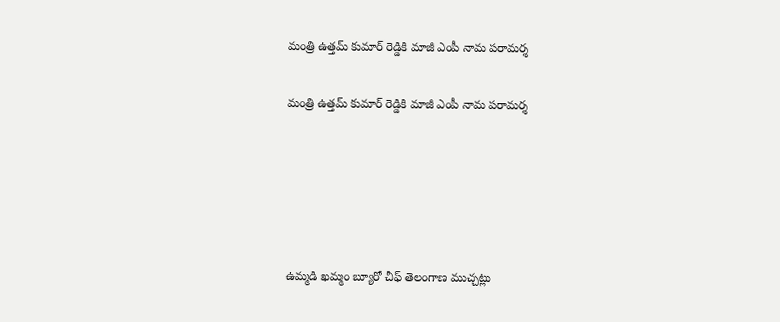మంత్రి ఉత్తమ్ కుమార్ రెడ్డికి మాజీ ఎంపీ నామ పరామర్శ

మంత్రి ఉత్తమ్ కుమార్ రెడ్డికి మాజీ ఎంపీ నామ పరామర్శ





ఉమ్మడి ఖమ్మం బ్యూరో చీఫ్ తెలంగాణ ముచ్చట్లు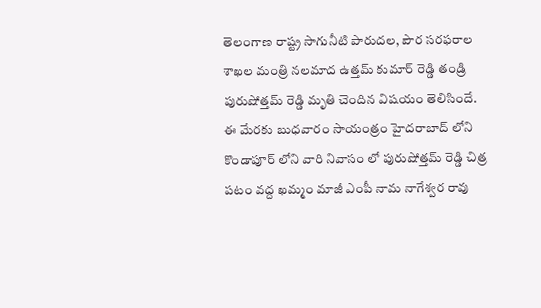తెలంగాణ రాష్ట్ర సాగునీటి పారుదల, పౌర సరఫరాల శాఖల మంత్రి నలమాద ఉత్తమ్ కుమార్ రెడ్డి తండ్రి పురుషోత్తమ్ రెడ్డి మృతి చెందిన విషయం తెలిసిందే. ఈ మేరకు బుధవారం సాయంత్రం హైదరాబాద్ లోని కొండాపూర్ లోని వారి నివాసం లో పురుషోత్తమ్ రెడ్డి చిత్ర పటం వద్ద ఖమ్మం మాజీ ఎంపీ నామ నాగేశ్వర రావు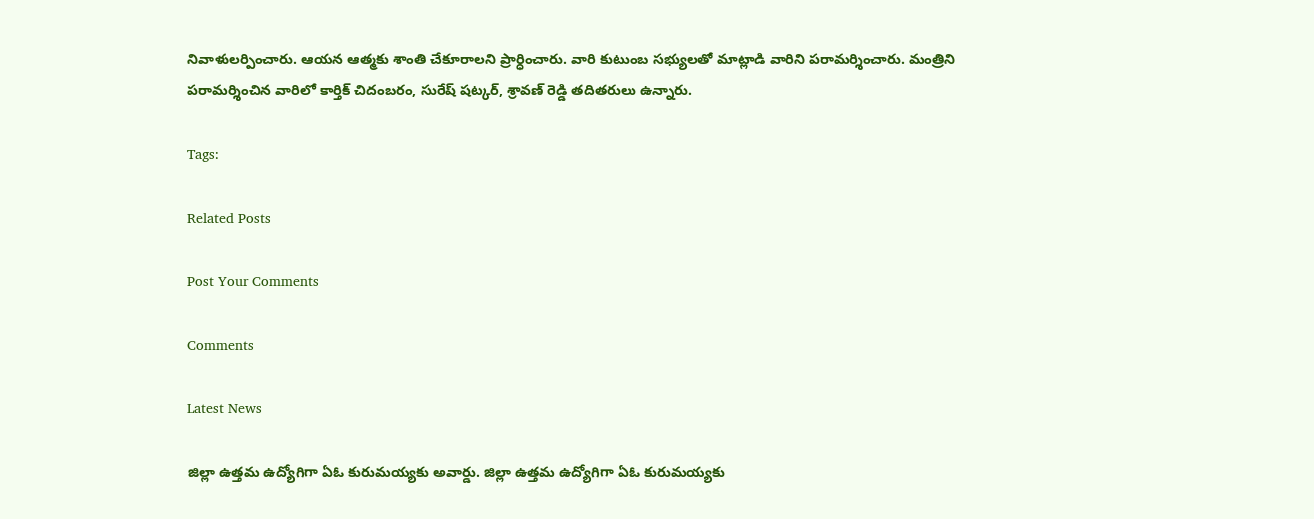నివాళులర్పించారు. ఆయన ఆత్మకు శాంతి చేకూరాలని ప్రార్ధించారు. వారి కుటుంబ సభ్యులతో మాట్లాడి వారిని పరామర్శించారు. మంత్రిని పరామర్శించిన వారిలో కార్తిక్ చిదంబరం, సురేష్ షట్కర్, శ్రావణ్ రెడ్డి తదితరులు ఉన్నారు.

Tags:

Related Posts

Post Your Comments

Comments

Latest News

జిల్లా ఉత్తమ ఉద్యోగిగా ఏఓ కురుమయ్యకు అవార్డు. జిల్లా ఉత్తమ ఉద్యోగిగా ఏఓ కురుమయ్యకు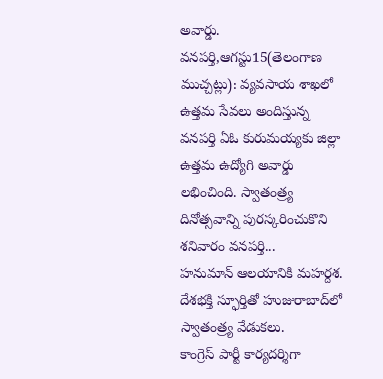అవార్డు.
వనపర్తి,ఆగస్టు15(తెలంగాణ ముచ్చట్లు): వ్యవసాయ శాఖలో ఉత్తమ సేవలు అందిస్తున్న వనపర్తి ఏఓ కురుమయ్యకు జిల్లా ఉత్తమ ఉద్యోగి అవార్డు లభించింది. స్వాతంత్ర్య దినోత్సవాన్ని పురస్కరించుకొని శనివారం వనపర్తి...
హనుమాన్ ఆలయానికి మహర్దశ.
దేశభక్తి స్ఫూర్తితో హుజురాబాద్‌లో స్వాతంత్ర్య వేడుకలు.
కాంగ్రెస్ పార్టీ కార్యదర్శిగా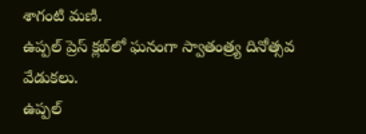శాగంటి మణి.
ఉప్పల్ ప్రెస్ క్లబ్‌లో ఘనంగా స్వాతంత్ర్య దినోత్సవ వేడుకలు.
ఉప్పల్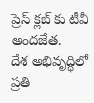ప్రెస్ క్లబ్‌ కు టీవీ అందజేత.
దేశ అభివృద్ధిలో ప్రతి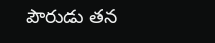పౌరుడు తన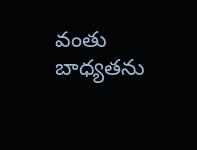వంతు బాధ్యతను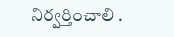నిర్వర్తించాలి .